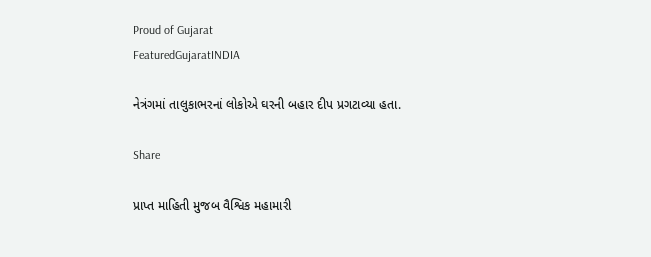Proud of Gujarat
FeaturedGujaratINDIA

નેત્રંગમાં તાલુકાભરનાં લોકોએ ઘરની બહાર દીપ પ્રગટાવ્યા હતા.

Share

પ્રાપ્ત માહિતી મુજબ વૈશ્વિક મહામારી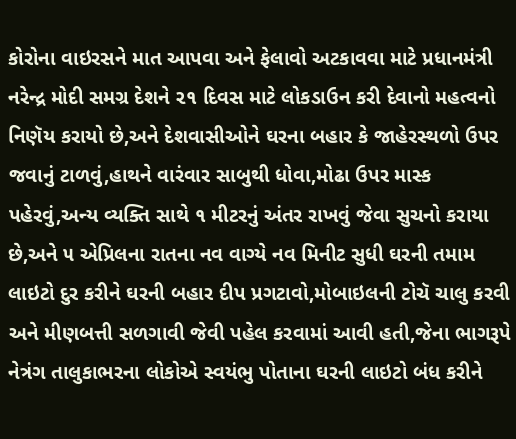કોરોના વાઇરસને માત આપવા અને ફેલાવો અટકાવવા માટે પ્રધાનમંત્રી નરેન્દ્ર મોદી સમગ્ર દેશને ૨૧ દિવસ માટે લોકડાઉન કરી દેવાનો મહત્વનો નિણૅય કરાયો છે,અને દેશવાસીઓને ઘરના બહાર કે જાહેરસ્થળો ઉપર જવાનું ટાળવું,હાથને વારંવાર સાબુથી ધોવા,મોઢા ઉપર માસ્ક પહેરવું,અન્ય વ્યક્તિ સાથે ૧ મીટરનું અંતર રાખવું જેવા સુચનો કરાયા છે,અને ૫ એપ્રિલના રાતના નવ વાગ્યે નવ મિનીટ સુધી ઘરની તમામ લાઇટો દુર કરીને ઘરની બહાર દીપ પ્રગટાવો,મોબાઇલની ટોચૅ ચાલુ કરવી અને મીણબત્તી સળગાવી જેવી પહેલ કરવામાં આવી હતી,જેના ભાગરૂપે નેત્રંગ તાલુકાભરના લોકોએ સ્વયંભુ પોતાના ઘરની લાઇટો બંધ કરીને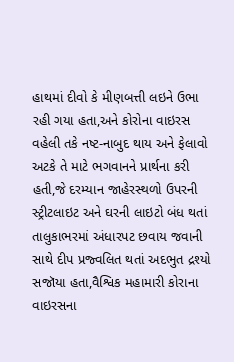હાથમાં દીવો કે મીણબત્તી લઇને ઉભા રહી ગયા હતા,અને કોરોના વાઇરસ વહેલી તકે નષ્ટ-નાબુદ થાય અને ફેલાવો અટકે તે માટે ભગવાનને પ્રાર્થના કરી હતી,જે દરમ્યાન જાહેરસ્થળો ઉપરની સ્ટ્રીટલાઇટ અને ઘરની લાઇટો બંધ થતાં તાલુકાભરમાં અંધારપટ છવાય જવાની સાથે દીપ પ્રજ્વલિત થતાં અદભુત દ્રશ્યો સજૉયા હતા,વૈશ્વિક મહામારી કોરાના વાઇરસના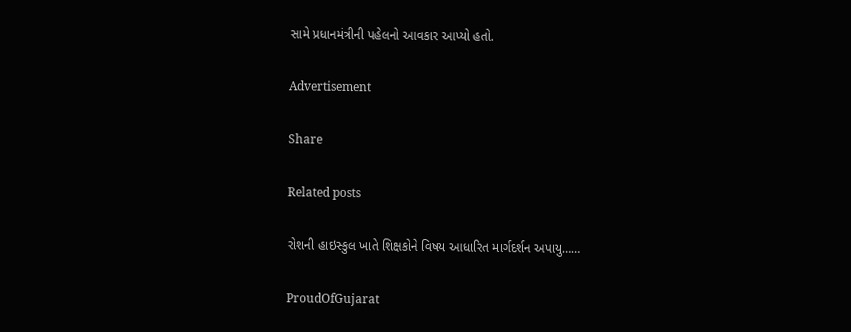સામે પ્રધાનમંત્રીની પહેલનો આવકાર આપ્યો હતો.

Advertisement

Share

Related posts

રોશની હાઇસ્કુલ ખાતે શિક્ષકોને વિષય આધારિત માર્ગદર્શન અપાયુ……

ProudOfGujarat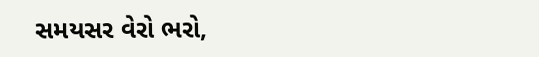સમયસર વેરો ભરો,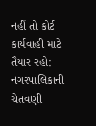નહીં તો કોર્ટ કાર્યવાહી માટે તૈયાર રહો: નગરપાલિકાની ચેતવણી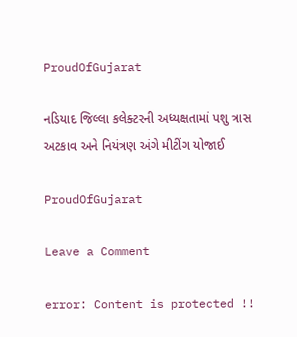ProudOfGujarat

નડિયાદ જિલ્લા કલેક્ટરની અધ્યક્ષતામાં પશુ ત્રાસ અટકાવ અને નિયંત્રણ અંગે મીટીંગ યોજાઈ

ProudOfGujarat

Leave a Comment

error: Content is protected !!